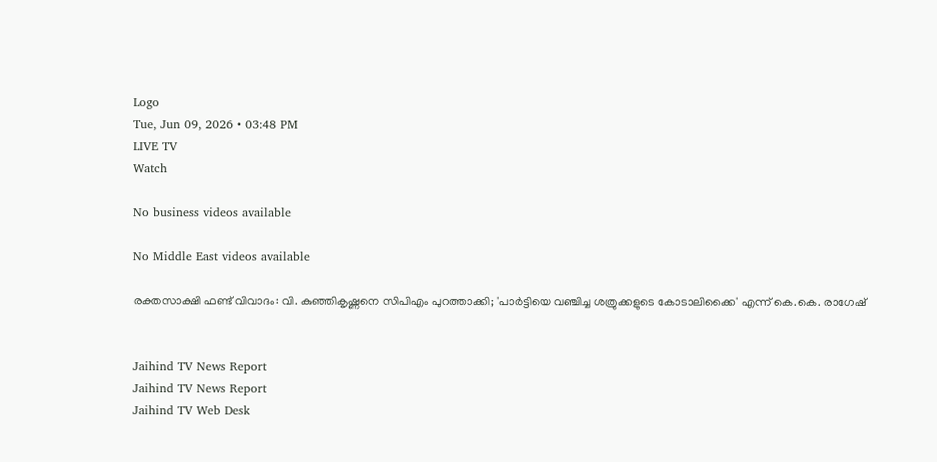Logo
Tue, Jun 09, 2026 • 03:48 PM
LIVE TV
Watch

No business videos available

No Middle East videos available

രക്തസാക്ഷി ഫണ്ട് വിവാദം: വി. കുഞ്ഞികൃഷ്ണനെ സിപിഎം പുറത്താക്കി; 'പാര്‍ട്ടിയെ വഞ്ചിച്ച ശത്രുക്കളുടെ കോടാലിക്കൈ' എന്ന് കെ.കെ. രാഗേഷ്


Jaihind TV News Report
Jaihind TV News Report
Jaihind TV Web Desk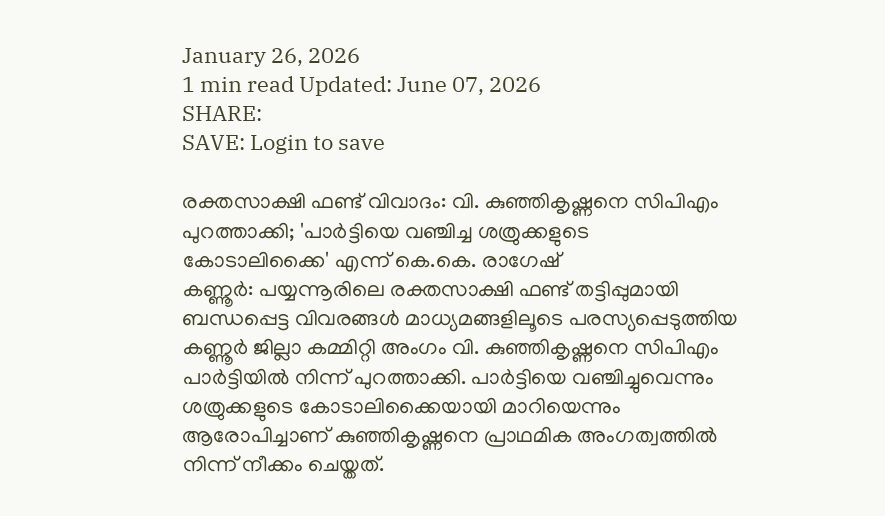January 26, 2026
1 min read Updated: June 07, 2026
SHARE:
SAVE: Login to save

രക്തസാക്ഷി ഫണ്ട് വിവാദം: വി. കുഞ്ഞികൃഷ്ണനെ സിപിഎം പുറത്താക്കി; 'പാര്‍ട്ടിയെ വഞ്ചിച്ച ശത്രുക്കളുടെ കോടാലിക്കൈ' എന്ന് കെ.കെ. രാഗേഷ്
കണ്ണൂര്‍: പയ്യന്നൂരിലെ രക്തസാക്ഷി ഫണ്ട് തട്ടിപ്പുമായി ബന്ധപ്പെട്ട വിവരങ്ങള്‍ മാധ്യമങ്ങളിലൂടെ പരസ്യപ്പെടുത്തിയ കണ്ണൂര്‍ ജില്ലാ കമ്മിറ്റി അംഗം വി. കുഞ്ഞികൃഷ്ണനെ സിപിഎം പാര്‍ട്ടിയില്‍ നിന്ന് പുറത്താക്കി. പാര്‍ട്ടിയെ വഞ്ചിച്ചുവെന്നും ശത്രുക്കളുടെ കോടാലിക്കൈയായി മാറിയെന്നും ആരോപിച്ചാണ് കുഞ്ഞികൃഷ്ണനെ പ്രാഥമിക അംഗത്വത്തില്‍ നിന്ന് നീക്കം ചെയ്തത്.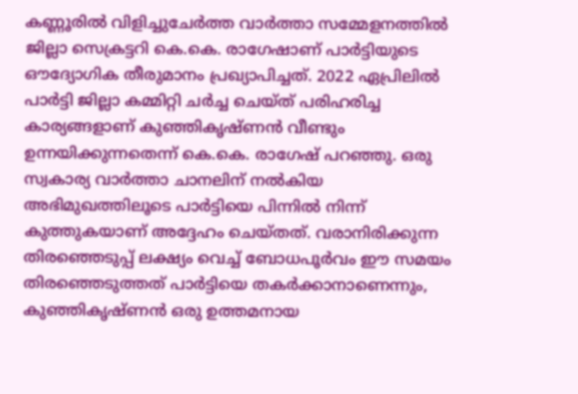കണ്ണൂരില്‍ വിളിച്ചുചേര്‍ത്ത വാര്‍ത്താ സമ്മേളനത്തില്‍ ജില്ലാ സെക്രട്ടറി കെ.കെ. രാഗേഷാണ് പാര്‍ട്ടിയുടെ ഔദ്യോഗിക തീരുമാനം പ്രഖ്യാപിച്ചത്. 2022 ഏപ്രിലില്‍ പാര്‍ട്ടി ജില്ലാ കമ്മിറ്റി ചര്‍ച്ച ചെയ്ത് പരിഹരിച്ച കാര്യങ്ങളാണ് കുഞ്ഞികൃഷ്ണന്‍ വീണ്ടും ഉന്നയിക്കുന്നതെന്ന് കെ.കെ. രാഗേഷ് പറഞ്ഞു. ഒരു സ്വകാര്യ വാര്‍ത്താ ചാനലിന് നല്‍കിയ അഭിമുഖത്തിലൂടെ പാര്‍ട്ടിയെ പിന്നില്‍ നിന്ന് കുത്തുകയാണ് അദ്ദേഹം ചെയ്തത്. വരാനിരിക്കുന്ന തിരഞ്ഞെടുപ്പ് ലക്ഷ്യം വെച്ച് ബോധപൂര്‍വം ഈ സമയം തിരഞ്ഞെടുത്തത് പാര്‍ട്ടിയെ തകര്‍ക്കാനാണെന്നും, കുഞ്ഞികൃഷ്ണന്‍ ഒരു ഉത്തമനായ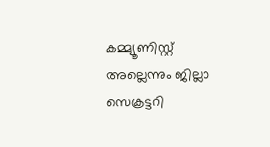കമ്മ്യൂണിസ്റ്റ് അല്ലെന്നും ജില്ലാ സെക്രട്ടറി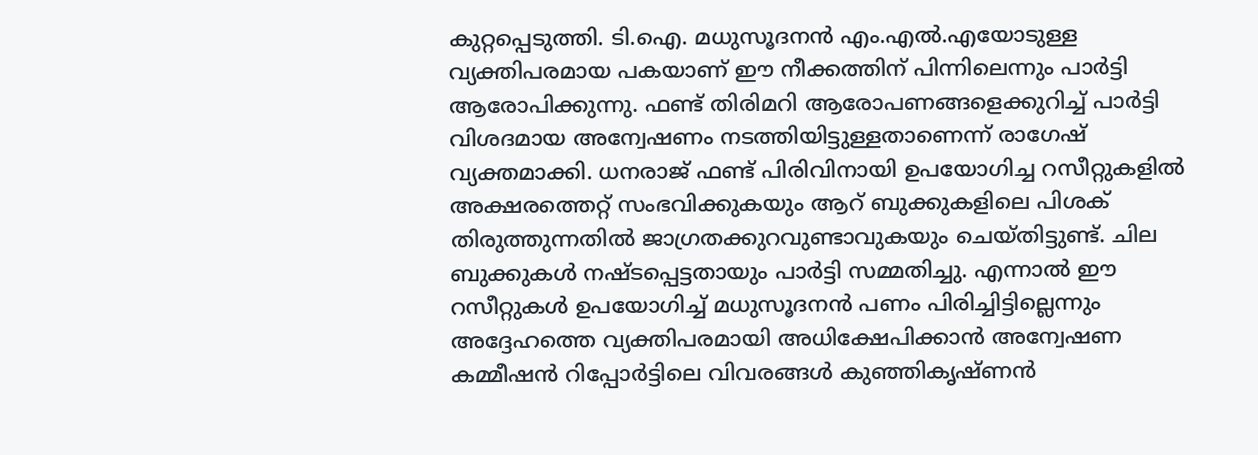കുറ്റപ്പെടുത്തി. ടി.ഐ. മധുസൂദനന്‍ എം.എല്‍.എയോടുള്ള വ്യക്തിപരമായ പകയാണ് ഈ നീക്കത്തിന് പിന്നിലെന്നും പാര്‍ട്ടി ആരോപിക്കുന്നു. ഫണ്ട് തിരിമറി ആരോപണങ്ങളെക്കുറിച്ച് പാര്‍ട്ടി വിശദമായ അന്വേഷണം നടത്തിയിട്ടുള്ളതാണെന്ന് രാഗേഷ് വ്യക്തമാക്കി. ധനരാജ് ഫണ്ട് പിരിവിനായി ഉപയോഗിച്ച റസീറ്റുകളില്‍ അക്ഷരത്തെറ്റ് സംഭവിക്കുകയും ആറ് ബുക്കുകളിലെ പിശക് തിരുത്തുന്നതില്‍ ജാഗ്രതക്കുറവുണ്ടാവുകയും ചെയ്തിട്ടുണ്ട്. ചില ബുക്കുകള്‍ നഷ്ടപ്പെട്ടതായും പാര്‍ട്ടി സമ്മതിച്ചു. എന്നാല്‍ ഈ റസീറ്റുകള്‍ ഉപയോഗിച്ച് മധുസൂദനന്‍ പണം പിരിച്ചിട്ടില്ലെന്നും അദ്ദേഹത്തെ വ്യക്തിപരമായി അധിക്ഷേപിക്കാന്‍ അന്വേഷണ കമ്മീഷന്‍ റിപ്പോര്‍ട്ടിലെ വിവരങ്ങള്‍ കുഞ്ഞികൃഷ്ണന്‍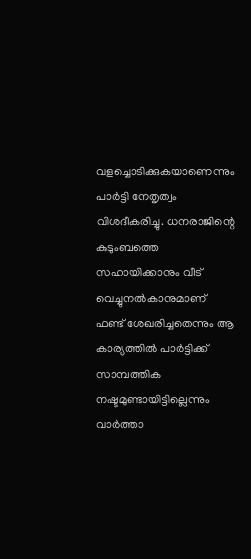വളച്ചൊടിക്കുകയാണെന്നും പാര്‍ട്ടി നേതൃത്വം വിശദീകരിച്ചു. ധനരാജിന്റെ കുടുംബത്തെ സഹായിക്കാനും വീട് വെച്ചുനല്‍കാനുമാണ് ഫണ്ട് ശേഖരിച്ചതെന്നും ആ കാര്യത്തില്‍ പാര്‍ട്ടിക്ക് സാമ്പത്തിക നഷ്ടമുണ്ടായിട്ടില്ലെന്നും വാര്‍ത്താ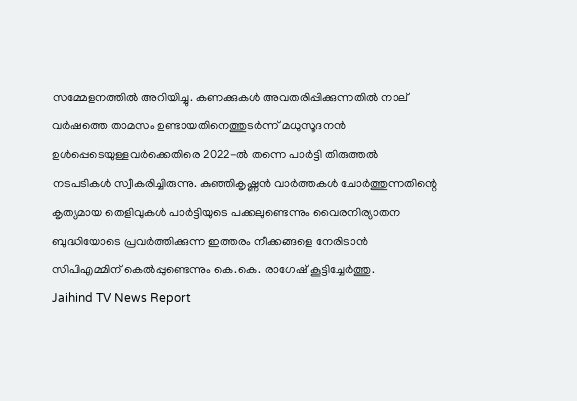സമ്മേളനത്തില്‍ അറിയിച്ചു. കണക്കുകള്‍ അവതരിപ്പിക്കുന്നതില്‍ നാല് വര്‍ഷത്തെ താമസം ഉണ്ടായതിനെത്തുടര്‍ന്ന് മധുസൂദനന്‍ ഉള്‍പ്പെടെയുള്ളവര്‍ക്കെതിരെ 2022-ല്‍ തന്നെ പാര്‍ട്ടി തിരുത്തല്‍ നടപടികള്‍ സ്വീകരിച്ചിരുന്നു. കുഞ്ഞികൃഷ്ണന്‍ വാര്‍ത്തകള്‍ ചോര്‍ത്തുന്നതിന്റെ കൃത്യമായ തെളിവുകള്‍ പാര്‍ട്ടിയുടെ പക്കലുണ്ടെന്നും വൈരനിര്യാതന ബുദ്ധിയോടെ പ്രവര്‍ത്തിക്കുന്ന ഇത്തരം നീക്കങ്ങളെ നേരിടാന്‍ സിപിഎമ്മിന് കെല്‍പ്പുണ്ടെന്നും കെ.കെ. രാഗേഷ് കൂട്ടിച്ചേര്‍ത്തു.
Jaihind TV News Report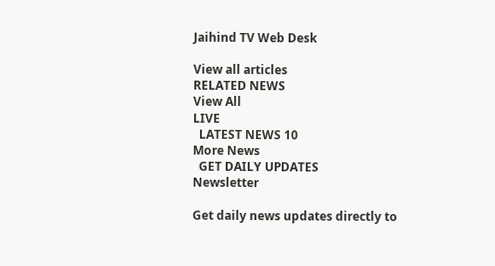Jaihind TV Web Desk

View all articles
RELATED NEWS
View All
LIVE
  LATEST NEWS 10
More News
  GET DAILY UPDATES
Newsletter

Get daily news updates directly to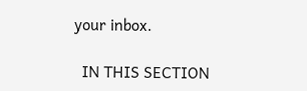your inbox.

  IN THIS SECTION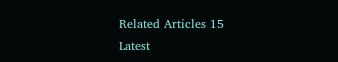Related Articles 15
Latest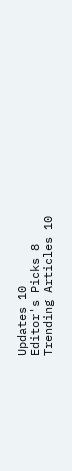Updates 10
Editor's Picks 8
Trending Articles 10